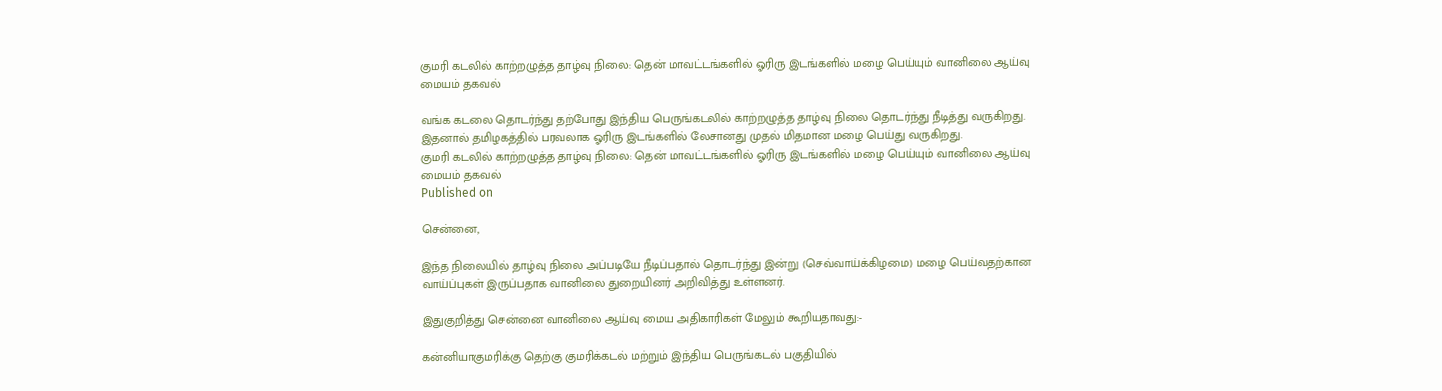குமரி கடலில் காற்றழுத்த தாழ்வு நிலை: தென் மாவட்டங்களில் ஓரிரு இடங்களில் மழை பெய்யும் வானிலை ஆய்வு மையம் தகவல்

வங்க கடலை தொடர்ந்து தற்போது இந்திய பெருங்கடலில் காற்றழுத்த தாழ்வு நிலை தொடர்ந்து நீடித்து வருகிறது. இதனால் தமிழகத்தில் பரவலாக ஓரிரு இடங்களில் லேசானது முதல் மிதமான மழை பெய்து வருகிறது.
குமரி கடலில் காற்றழுத்த தாழ்வு நிலை: தென் மாவட்டங்களில் ஓரிரு இடங்களில் மழை பெய்யும் வானிலை ஆய்வு மையம் தகவல்
Published on

சென்னை,

இந்த நிலையில் தாழ்வு நிலை அப்படியே நீடிப்பதால் தொடர்ந்து இன்று (செவ்வாய்க்கிழமை) மழை பெய்வதற்கான வாய்ப்புகள் இருப்பதாக வானிலை துறையினர் அறிவித்து உள்ளனர்.

இதுகுறித்து சென்னை வானிலை ஆய்வு மைய அதிகாரிகள் மேலும் கூறியதாவது:-

கன்னியாகுமரிக்கு தெற்கு குமரிக்கடல் மற்றும் இந்திய பெருங்கடல் பகுதியில்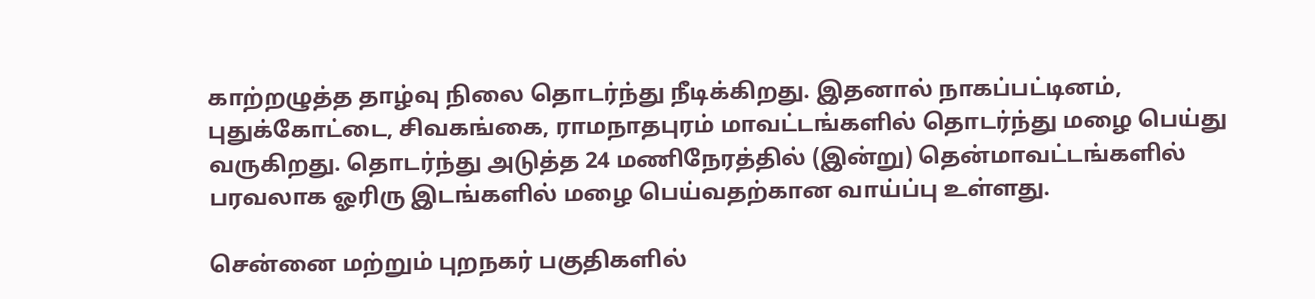காற்றழுத்த தாழ்வு நிலை தொடர்ந்து நீடிக்கிறது. இதனால் நாகப்பட்டினம், புதுக்கோட்டை, சிவகங்கை, ராமநாதபுரம் மாவட்டங்களில் தொடர்ந்து மழை பெய்து வருகிறது. தொடர்ந்து அடுத்த 24 மணிநேரத்தில் (இன்று) தென்மாவட்டங்களில் பரவலாக ஓரிரு இடங்களில் மழை பெய்வதற்கான வாய்ப்பு உள்ளது.

சென்னை மற்றும் புறநகர் பகுதிகளில்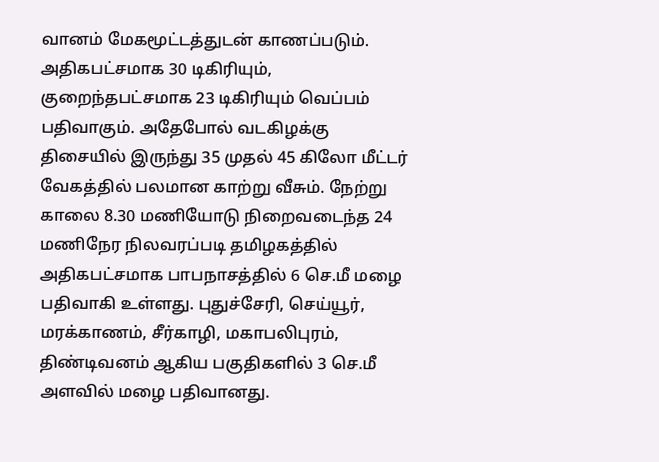வானம் மேகமூட்டத்துடன் காணப்படும். அதிகபட்சமாக 30 டிகிரியும், குறைந்தபட்சமாக 23 டிகிரியும் வெப்பம் பதிவாகும். அதேபோல் வடகிழக்கு திசையில் இருந்து 35 முதல் 45 கிலோ மீட்டர் வேகத்தில் பலமான காற்று வீசும். நேற்று காலை 8.30 மணியோடு நிறைவடைந்த 24 மணிநேர நிலவரப்படி தமிழகத்தில் அதிகபட்சமாக பாபநாசத்தில் 6 செ.மீ மழை பதிவாகி உள்ளது. புதுச்சேரி, செய்யூர், மரக்காணம், சீர்காழி, மகாபலிபுரம், திண்டிவனம் ஆகிய பகுதிகளில் 3 செ.மீ அளவில் மழை பதிவானது.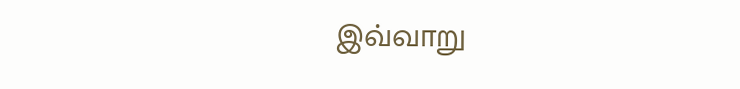இவ்வாறு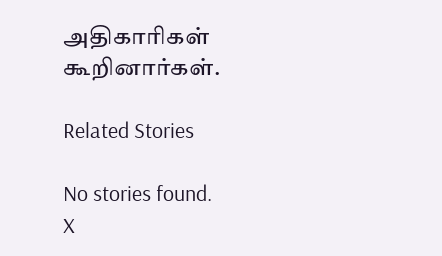அதிகாரிகள் கூறினார்கள்.

Related Stories

No stories found.
X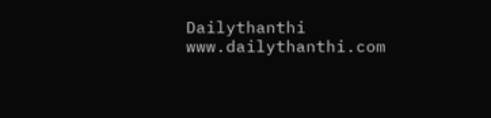Dailythanthi
www.dailythanthi.com